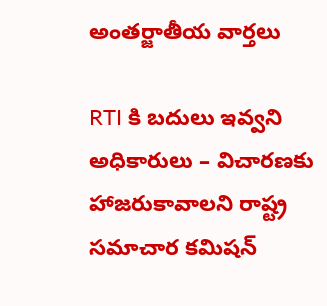అంతర్జాతీయ వార్తలు

RTI కి బదులు ఇవ్వని అధికారులు – విచారణకు హాజరుకావాలని రాష్ట్ర సమాచార కమిషన్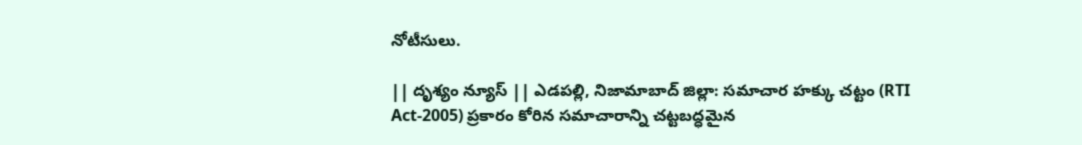నోటీసులు.

|| దృశ్యం న్యూస్ || ఎడపల్లి, నిజామాబాద్ జిల్లా: సమాచార హక్కు చట్టం (RTI Act-2005) ప్రకారం కోరిన సమాచారాన్ని చట్టబద్ధమైన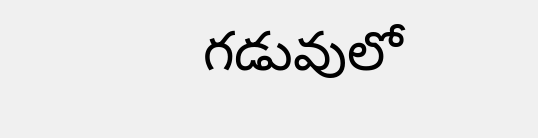గడువులో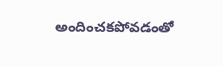అందించకపోవడంతో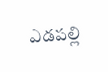ఎడపల్లి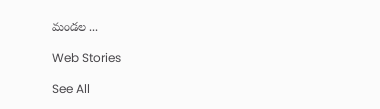మండల ...

Web Stories

See All